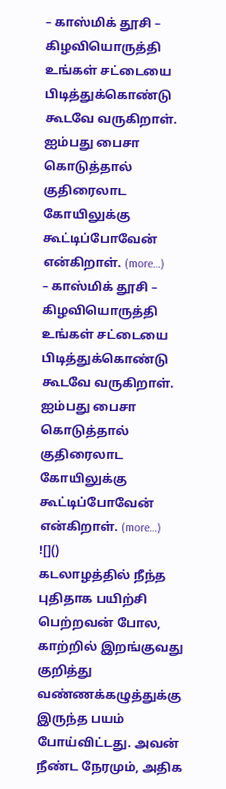– காஸ்மிக் தூசி –
கிழவியொருத்தி
உங்கள் சட்டையை பிடித்துக்கொண்டு
கூடவே வருகிறாள்.
ஐம்பது பைசா கொடுத்தால்
குதிரைலாட கோயிலுக்கு
கூட்டிப்போவேன் என்கிறாள். (more…)
– காஸ்மிக் தூசி –
கிழவியொருத்தி
உங்கள் சட்டையை பிடித்துக்கொண்டு
கூடவே வருகிறாள்.
ஐம்பது பைசா கொடுத்தால்
குதிரைலாட கோயிலுக்கு
கூட்டிப்போவேன் என்கிறாள். (more…)
![]()
கடலாழத்தில் நீந்த புதிதாக பயிற்சி பெற்றவன் போல, காற்றில் இறங்குவது குறித்து வண்ணக்கழுத்துக்கு இருந்த பயம் போய்விட்டது. அவன் நீண்ட நேரமும், அதிக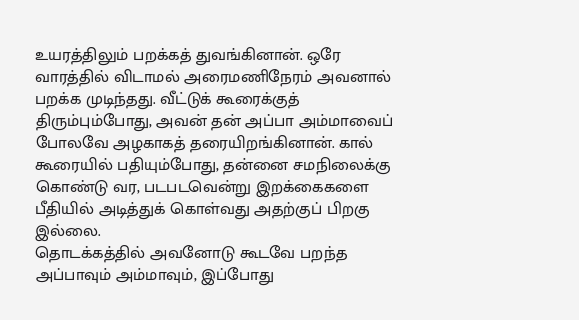உயரத்திலும் பறக்கத் துவங்கினான். ஒரே வாரத்தில் விடாமல் அரைமணிநேரம் அவனால் பறக்க முடிந்தது. வீட்டுக் கூரைக்குத் திரும்பும்போது, அவன் தன் அப்பா அம்மாவைப் போலவே அழகாகத் தரையிறங்கினான். கால் கூரையில் பதியும்போது, தன்னை சமநிலைக்கு கொண்டு வர, படபடவென்று இறக்கைகளை பீதியில் அடித்துக் கொள்வது அதற்குப் பிறகு இல்லை.
தொடக்கத்தில் அவனோடு கூடவே பறந்த அப்பாவும் அம்மாவும், இப்போது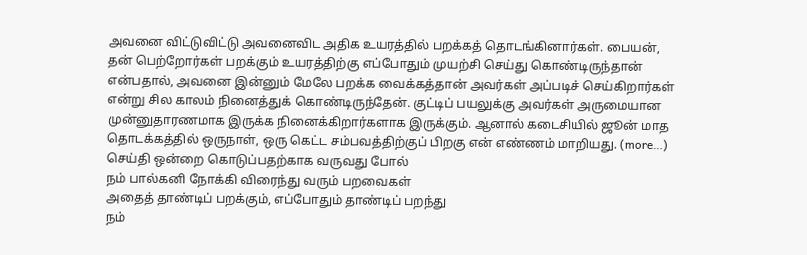அவனை விட்டுவிட்டு அவனைவிட அதிக உயரத்தில் பறக்கத் தொடங்கினார்கள். பையன், தன் பெற்றோர்கள் பறக்கும் உயரத்திற்கு எப்போதும் முயற்சி செய்து கொண்டிருந்தான் என்பதால், அவனை இன்னும் மேலே பறக்க வைக்கத்தான் அவர்கள் அப்படிச் செய்கிறார்கள் என்று சில காலம் நினைத்துக் கொண்டிருந்தேன். குட்டிப் பயலுக்கு அவர்கள் அருமையான முன்னுதாரணமாக இருக்க நினைக்கிறார்களாக இருக்கும். ஆனால் கடைசியில் ஜூன் மாத தொடக்கத்தில் ஒருநாள், ஒரு கெட்ட சம்பவத்திற்குப் பிறகு என் எண்ணம் மாறியது. (more…)
செய்தி ஒன்றை கொடுப்பதற்காக வருவது போல்
நம் பால்கனி நோக்கி விரைந்து வரும் பறவைகள்
அதைத் தாண்டிப் பறக்கும், எப்போதும் தாண்டிப் பறந்து
நம்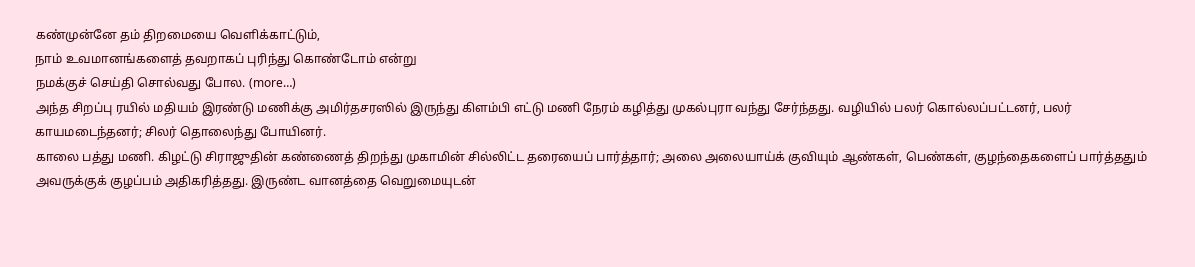கண்முன்னே தம் திறமையை வெளிக்காட்டும்,
நாம் உவமானங்களைத் தவறாகப் புரிந்து கொண்டோம் என்று
நமக்குச் செய்தி சொல்வது போல. (more…)
அந்த சிறப்பு ரயில் மதியம் இரண்டு மணிக்கு அமிர்தசரஸில் இருந்து கிளம்பி எட்டு மணி நேரம் கழித்து முகல்புரா வந்து சேர்ந்தது. வழியில் பலர் கொல்லப்பட்டனர், பலர் காயமடைந்தனர்; சிலர் தொலைந்து போயினர்.
காலை பத்து மணி. கிழட்டு சிராஜுதின் கண்ணைத் திறந்து முகாமின் சில்லிட்ட தரையைப் பார்த்தார்; அலை அலையாய்க் குவியும் ஆண்கள், பெண்கள், குழந்தைகளைப் பார்த்ததும் அவருக்குக் குழப்பம் அதிகரித்தது. இருண்ட வானத்தை வெறுமையுடன்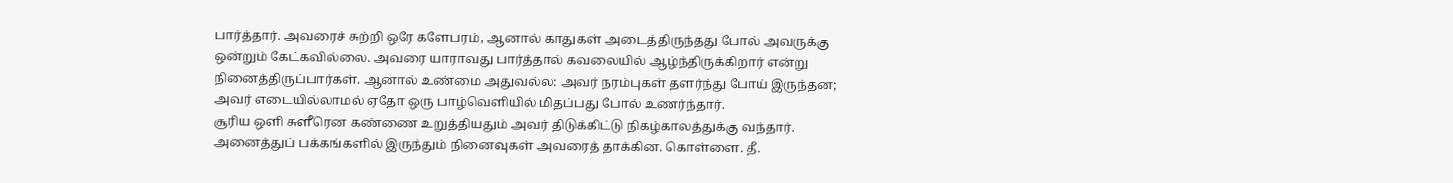பார்த்தார். அவரைச் சுற்றி ஒரே களேபரம், ஆனால் காதுகள் அடைத்திருந்தது போல் அவருக்கு ஒன்றும் கேட்கவில்லை. அவரை யாராவது பார்த்தால் கவலையில் ஆழ்ந்திருக்கிறார் என்று நினைத்திருப்பார்கள். ஆனால் உண்மை அதுவல்ல: அவர் நரம்புகள் தளர்ந்து போய் இருந்தன; அவர் எடையில்லாமல் ஏதோ ஒரு பாழ்வெளியில் மிதப்பது போல் உணர்ந்தார்.
சூரிய ஒளி சுளீரென கண்ணை உறுத்தியதும் அவர் திடுக்கிட்டு நிகழ்காலத்துக்கு வந்தார். அனைத்துப் பக்கங்களில் இருந்தும் நினைவுகள் அவரைத் தாக்கின. கொள்ளை. தீ.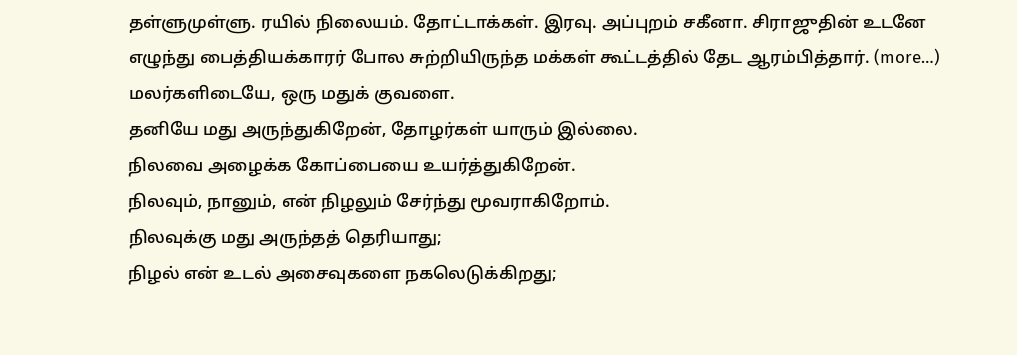தள்ளுமுள்ளு. ரயில் நிலையம். தோட்டாக்கள். இரவு. அப்புறம் சகீனா. சிராஜுதின் உடனே எழுந்து பைத்தியக்காரர் போல சுற்றியிருந்த மக்கள் கூட்டத்தில் தேட ஆரம்பித்தார். (more…)
மலர்களிடையே, ஒரு மதுக் குவளை.
தனியே மது அருந்துகிறேன், தோழர்கள் யாரும் இல்லை.
நிலவை அழைக்க கோப்பையை உயர்த்துகிறேன்.
நிலவும், நானும், என் நிழலும் சேர்ந்து மூவராகிறோம்.
நிலவுக்கு மது அருந்தத் தெரியாது;
நிழல் என் உடல் அசைவுகளை நகலெடுக்கிறது;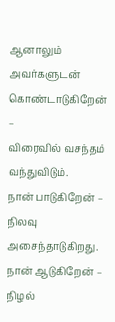ஆனாலும் அவர்களுடன் கொண்டாடுகிறேன் –
விரைவில் வசந்தம் வந்துவிடும்.
நான் பாடுகிறேன் – நிலவு அசைந்தாடுகிறது.
நான் ஆடுகிறேன் – நிழல்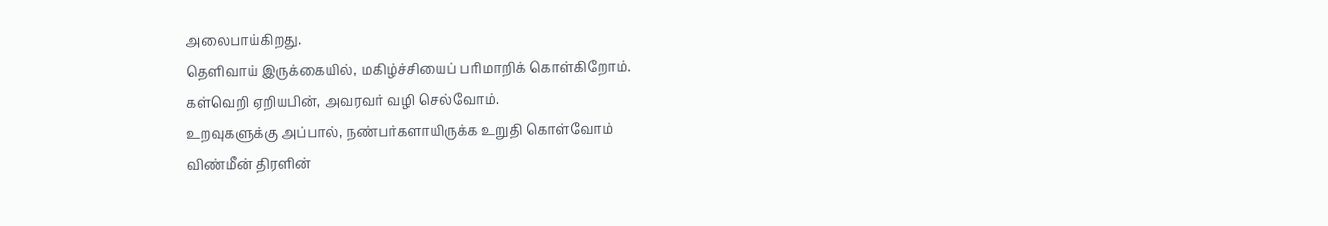அலைபாய்கிறது.
தெளிவாய் இருக்கையில், மகிழ்ச்சியைப் பரிமாறிக் கொள்கிறோம்.
கள்வெறி ஏறியபின், அவரவர் வழி செல்வோம்.
உறவுகளுக்கு அப்பால், நண்பர்களாயிருக்க உறுதி கொள்வோம்
விண்மீன் திரளின்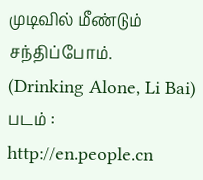முடிவில் மீண்டும் சந்திப்போம்.
(Drinking Alone, Li Bai)
படம் : http://en.people.cn